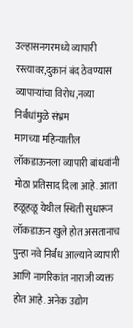उल्हासनगरमध्ये व्यापारी रस्त्यावर,दुकानं बंद ठेवण्यास व्यापाऱ्यांचा विरोध,नव्या निर्बंधांमुळे संभ्रम
मागच्या महिन्यातील लॉकडाऊनला व्यापारी बांधवांनी मोठा प्रतिसाद दिला आहे. आता हळूहळू येथील स्थिती सुधारून लॉकडाऊन खुले होत असतानाच पुन्हा नवे निर्बंध आल्याने व्यापारी आणि नागरिकांत नाराजी व्यक्त होत आहे. अनेक उद्योग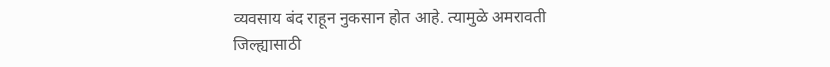व्यवसाय बंद राहून नुकसान होत आहे. त्यामुळे अमरावती जिल्ह्यासाठी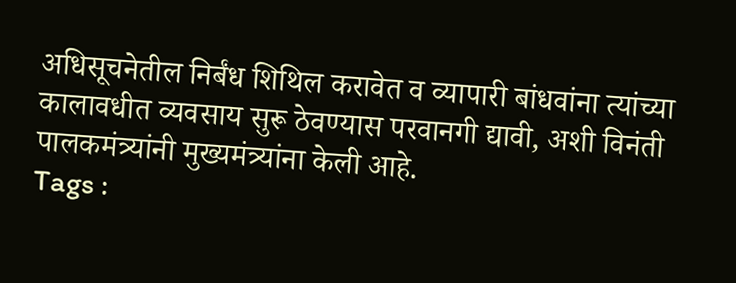अधिसूचनेतील निर्बंध शिथिल करावेत व व्यापारी बांधवांना त्यांच्या कालावधीत व्यवसाय सुरू ठेवण्यास परवानगी द्यावी, अशी विनंती पालकमंत्र्यांनी मुख्यमंत्र्यांना केली आहे.
Tags :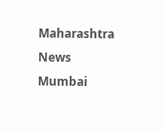Maharashtra News Mumbai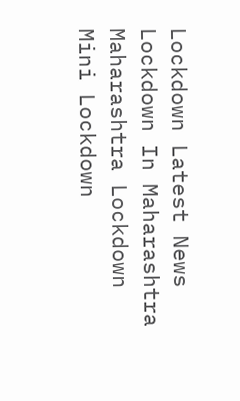Lockdown Latest News Lockdown In Maharashtra Maharashtra Lockdown Mini Lockdown